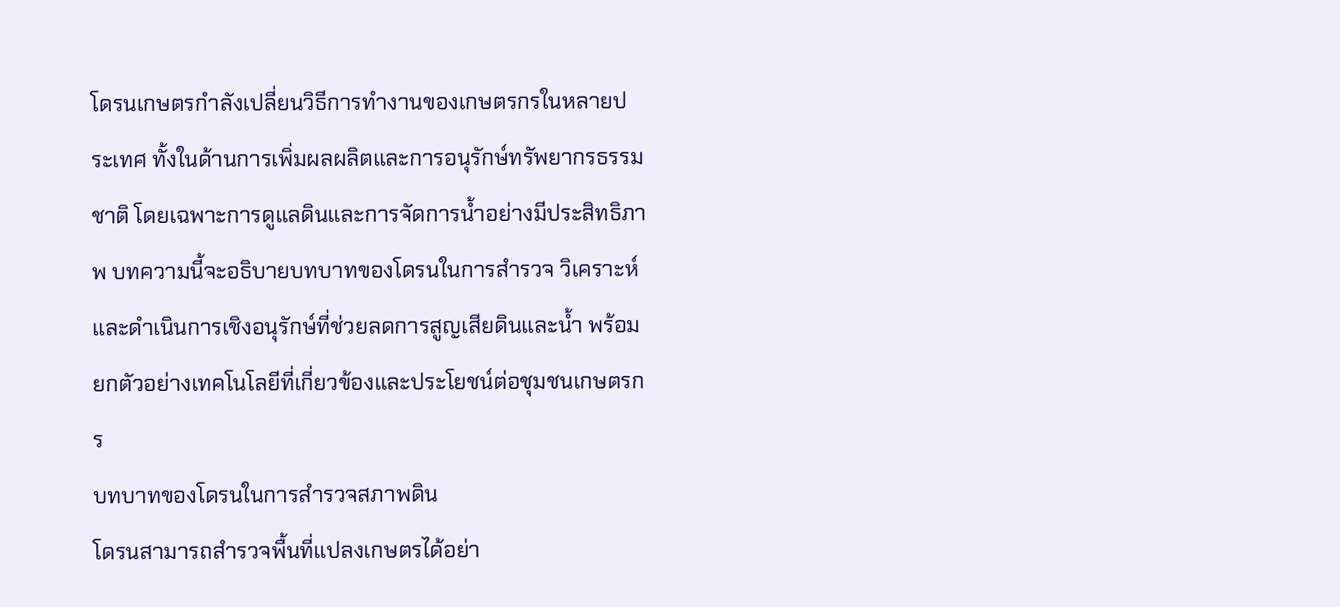โดรนเกษตรกำลังเปลี่ยนวิธีการทำงานของเกษตรกรในหลายประเทศ ทั้งในด้านการเพิ่มผลผลิตและการอนุรักษ์ทรัพยากรธรรมชาติ โดยเฉพาะการดูแลดินและการจัดการน้ำอย่างมีประสิทธิภาพ บทความนี้จะอธิบายบทบาทของโดรนในการสำรวจ วิเคราะห์ และดำเนินการเชิงอนุรักษ์ที่ช่วยลดการสูญเสียดินและน้ำ พร้อมยกตัวอย่างเทคโนโลยีที่เกี่ยวข้องและประโยชน์ต่อชุมชนเกษตรกร
บทบาทของโดรนในการสำรวจสภาพดิน
โดรนสามารถสำรวจพื้นที่แปลงเกษตรได้อย่า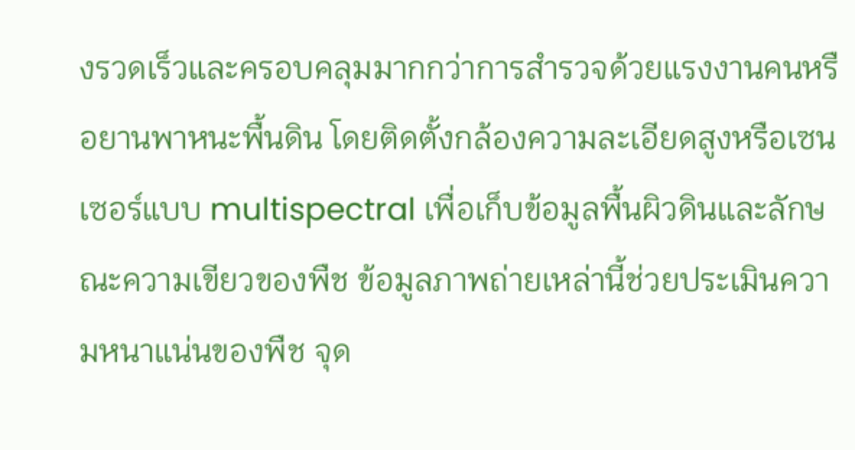งรวดเร็วและครอบคลุมมากกว่าการสำรวจด้วยแรงงานคนหรือยานพาหนะพื้นดิน โดยติดตั้งกล้องความละเอียดสูงหรือเซนเซอร์แบบ multispectral เพื่อเก็บข้อมูลพื้นผิวดินและลักษณะความเขียวของพืช ข้อมูลภาพถ่ายเหล่านี้ช่วยประเมินความหนาแน่นของพืช จุด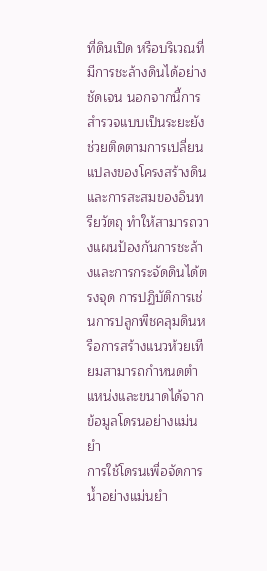ที่ดินเปิด หรือบริเวณที่มีการชะล้างดินได้อย่างชัดเจน นอกจากนี้การสำรวจแบบเป็นระยะยังช่วยติดตามการเปลี่ยนแปลงของโครงสร้างดินและการสะสมของอินทรียวัตถุ ทำให้สามารถวางแผนป้องกันการชะล้างและการกระจัดดินได้ตรงจุด การปฏิบัติการเช่นการปลูกพืชคลุมดินหรือการสร้างแนวห้วยเทียมสามารถกำหนดตำแหน่งและขนาดได้จากข้อมูลโดรนอย่างแม่นยำ
การใช้โดรนเพื่อจัดการน้ำอย่างแม่นยำ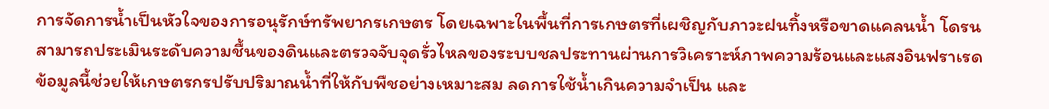การจัดการน้ำเป็นหัวใจของการอนุรักษ์ทรัพยากรเกษตร โดยเฉพาะในพื้นที่การเกษตรที่เผชิญกับภาวะฝนทิ้งหรือขาดแคลนน้ำ โดรนสามารถประเมินระดับความชื้นของดินและตรวจจับจุดรั่วไหลของระบบชลประทานผ่านการวิเคราะห์ภาพความร้อนและแสงอินฟราเรด ข้อมูลนี้ช่วยให้เกษตรกรปรับปริมาณน้ำที่ให้กับพืชอย่างเหมาะสม ลดการใช้น้ำเกินความจำเป็น และ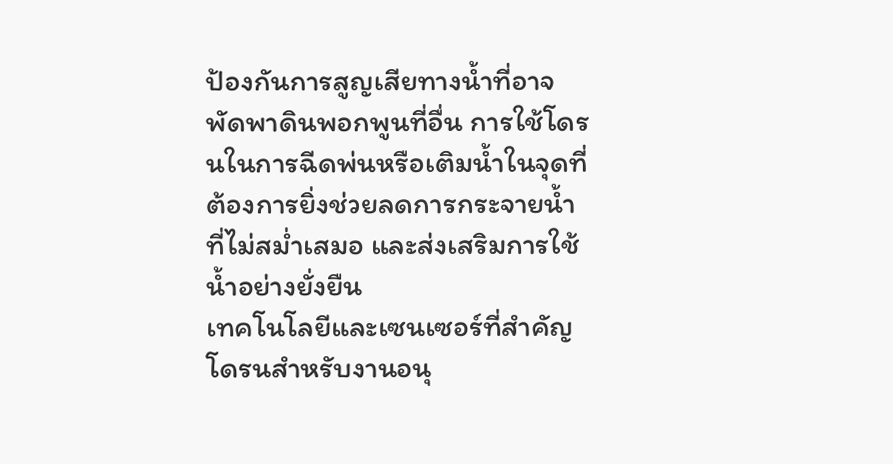ป้องกันการสูญเสียทางน้ำที่อาจพัดพาดินพอกพูนที่อื่น การใช้โดรนในการฉีดพ่นหรือเติมน้ำในจุดที่ต้องการยิ่งช่วยลดการกระจายน้ำที่ไม่สม่ำเสมอ และส่งเสริมการใช้น้ำอย่างยั่งยืน
เทคโนโลยีและเซนเซอร์ที่สำคัญ
โดรนสำหรับงานอนุ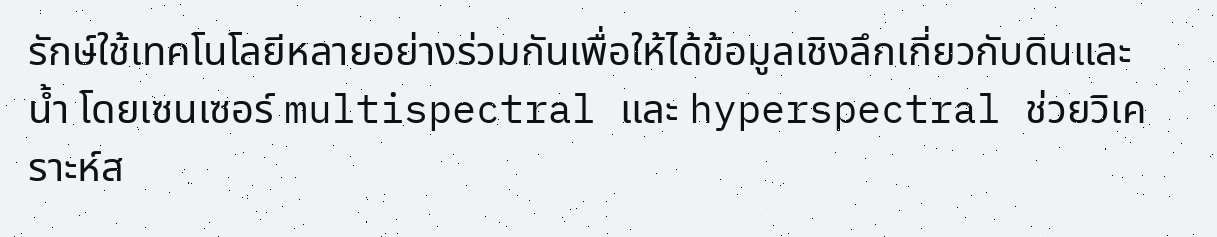รักษ์ใช้เทคโนโลยีหลายอย่างร่วมกันเพื่อให้ได้ข้อมูลเชิงลึกเกี่ยวกับดินและน้ำ โดยเซนเซอร์ multispectral และ hyperspectral ช่วยวิเคราะห์ส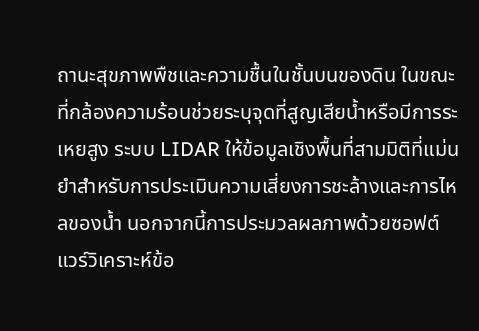ถานะสุขภาพพืชและความชื้นในชั้นบนของดิน ในขณะที่กล้องความร้อนช่วยระบุจุดที่สูญเสียน้ำหรือมีการระเหยสูง ระบบ LIDAR ให้ข้อมูลเชิงพื้นที่สามมิติที่แม่นยำสำหรับการประเมินความเสี่ยงการชะล้างและการไหลของน้ำ นอกจากนี้การประมวลผลภาพด้วยซอฟต์แวร์วิเคราะห์ข้อ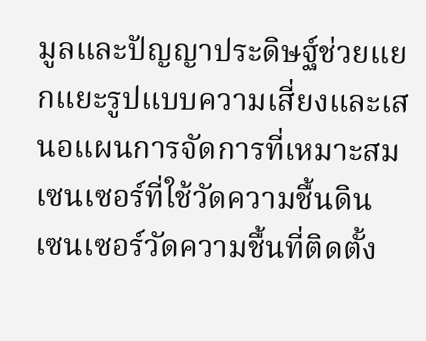มูลและปัญญาประดิษฐ์ช่วยแยกแยะรูปแบบความเสี่ยงและเสนอแผนการจัดการที่เหมาะสม
เซนเซอร์ที่ใช้วัดความชื้นดิน
เซนเซอร์วัดความชื้นที่ติดตั้ง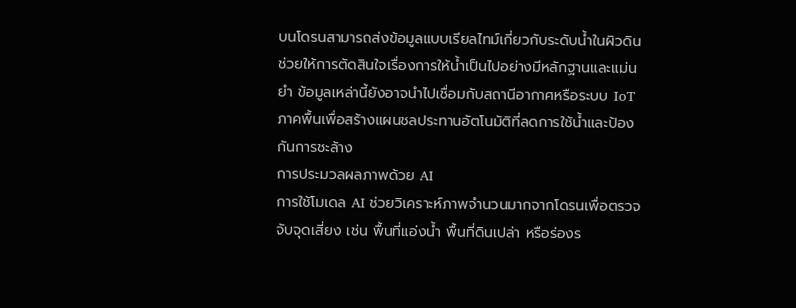บนโดรนสามารถส่งข้อมูลแบบเรียลไทม์เกี่ยวกับระดับน้ำในผิวดิน ช่วยให้การตัดสินใจเรื่องการให้น้ำเป็นไปอย่างมีหลักฐานและแม่นยำ ข้อมูลเหล่านี้ยังอาจนำไปเชื่อมกับสถานีอากาศหรือระบบ IoT ภาคพื้นเพื่อสร้างแผนชลประทานอัตโนมัติที่ลดการใช้น้ำและป้องกันการชะล้าง
การประมวลผลภาพด้วย AI
การใช้โมเดล AI ช่วยวิเคราะห์ภาพจำนวนมากจากโดรนเพื่อตรวจจับจุดเสี่ยง เช่น พื้นที่แอ่งน้ำ พื้นที่ดินเปล่า หรือร่องร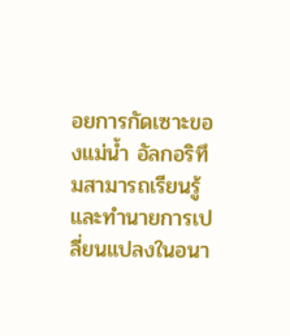อยการกัดเซาะของแม่น้ำ อัลกอริทึมสามารถเรียนรู้และทำนายการเปลี่ยนแปลงในอนา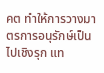คต ทำให้การวางมาตรการอนุรักษ์เป็นไปเชิงรุก แท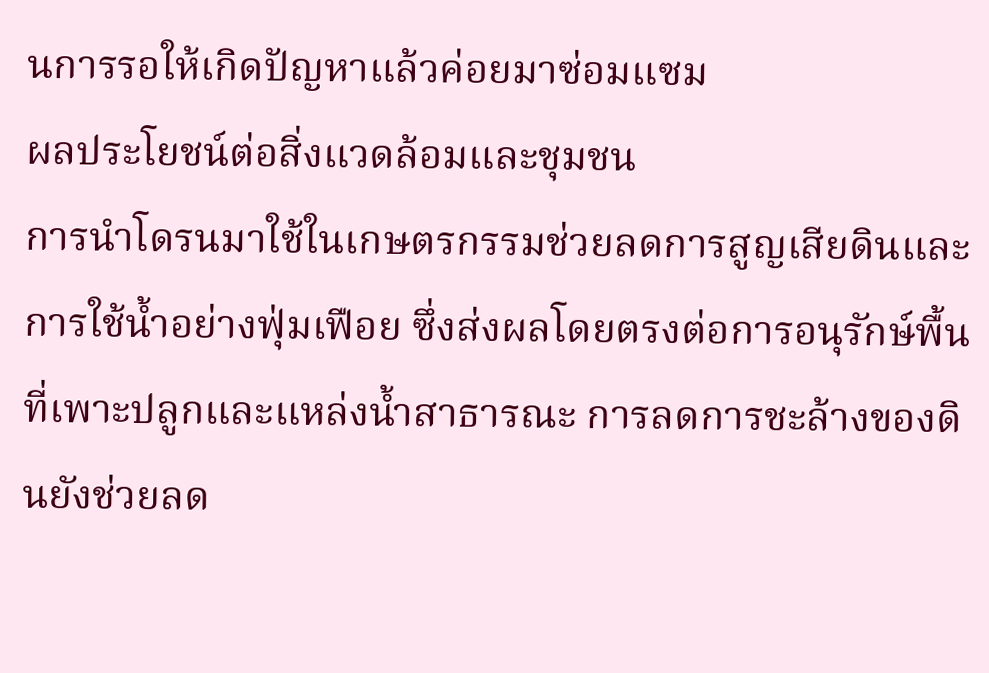นการรอให้เกิดปัญหาแล้วค่อยมาซ่อมแซม
ผลประโยชน์ต่อสิ่งแวดล้อมและชุมชน
การนำโดรนมาใช้ในเกษตรกรรมช่วยลดการสูญเสียดินและการใช้น้ำอย่างฟุ่มเฟือย ซึ่งส่งผลโดยตรงต่อการอนุรักษ์พื้นที่เพาะปลูกและแหล่งน้ำสาธารณะ การลดการชะล้างของดินยังช่วยลด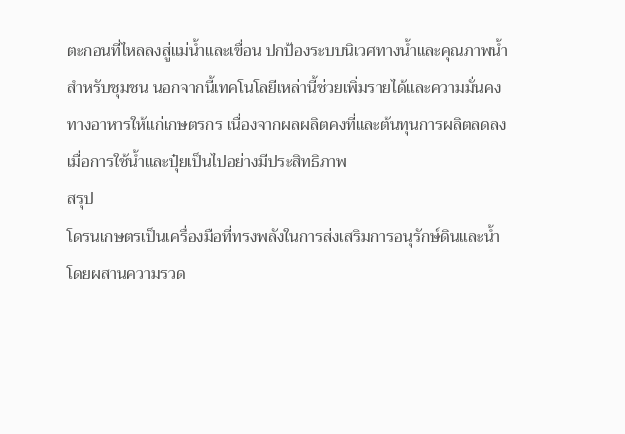ตะกอนที่ไหลลงสู่แม่น้ำและเขื่อน ปกป้องระบบนิเวศทางน้ำและคุณภาพน้ำสำหรับชุมชน นอกจากนี้เทคโนโลยีเหล่านี้ช่วยเพิ่มรายได้และความมั่นคงทางอาหารให้แก่เกษตรกร เนื่องจากผลผลิตคงที่และต้นทุนการผลิตลดลงเมื่อการใช้น้ำและปุ๋ยเป็นไปอย่างมีประสิทธิภาพ
สรุป
โดรนเกษตรเป็นเครื่องมือที่ทรงพลังในการส่งเสริมการอนุรักษ์ดินและน้ำ โดยผสานความรวด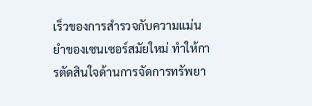เร็วของการสำรวจกับความแม่นยำของเซนเซอร์สมัยใหม่ ทำให้การตัดสินใจด้านการจัดการทรัพยา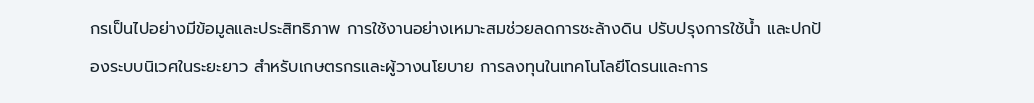กรเป็นไปอย่างมีข้อมูลและประสิทธิภาพ การใช้งานอย่างเหมาะสมช่วยลดการชะล้างดิน ปรับปรุงการใช้น้ำ และปกป้องระบบนิเวศในระยะยาว สำหรับเกษตรกรและผู้วางนโยบาย การลงทุนในเทคโนโลยีโดรนและการ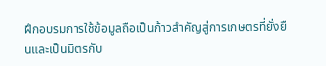ฝึกอบรมการใช้ข้อมูลถือเป็นก้าวสำคัญสู่การเกษตรที่ยั่งยืนและเป็นมิตรกับ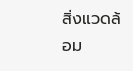สิ่งแวดล้อม